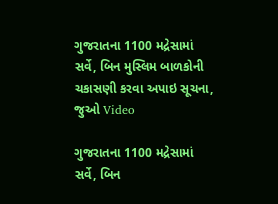ગુજરાતના 1100 મદ્રેસામાં સર્વે, બિન મુસ્લિમ બાળકોની ચકાસણી કરવા અપાઇ સૂચના, જુઓ Video

ગુજરાતના 1100 મદ્રેસામાં સર્વે, બિન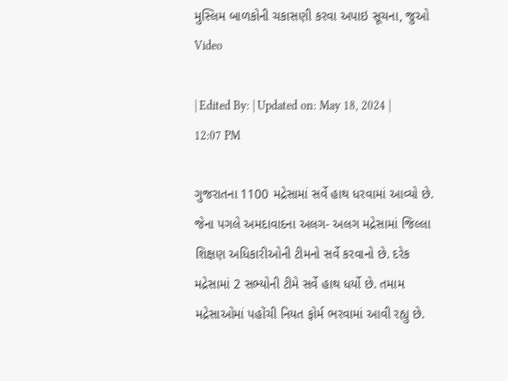મુસ્લિમ બાળકોની ચકાસણી કરવા અપાઇ સૂચના, જુઓ Video

| Edited By: | Updated on: May 18, 2024 | 12:07 PM

ગુજરાતના 1100 મદ્રેસામાં સર્વે હાથ ધરવામાં આવ્યો છે. જેના પગલે અમદાવાદના અલગ- અલગ મદ્રેસામાં જિલ્લા શિક્ષણ અધિકારીઓની ટીમનો સર્વે કરવાનો છે. દરેક મદ્રેસામાં 2 સભ્યોની ટીમે સર્વે હાથ ધર્યો છે. તમામ મદ્રેસાઓમાં પહોંચી નિયત ફોર્મ ભરવામાં આવી રહ્યુ છે.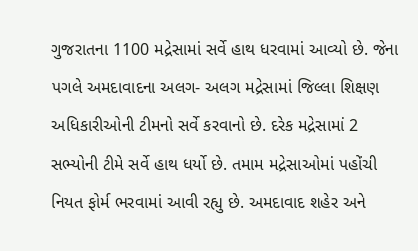ગુજરાતના 1100 મદ્રેસામાં સર્વે હાથ ધરવામાં આવ્યો છે. જેના પગલે અમદાવાદના અલગ- અલગ મદ્રેસામાં જિલ્લા શિક્ષણ અધિકારીઓની ટીમનો સર્વે કરવાનો છે. દરેક મદ્રેસામાં 2 સભ્યોની ટીમે સર્વે હાથ ધર્યો છે. તમામ મદ્રેસાઓમાં પહોંચી નિયત ફોર્મ ભરવામાં આવી રહ્યુ છે. અમદાવાદ શહેર અને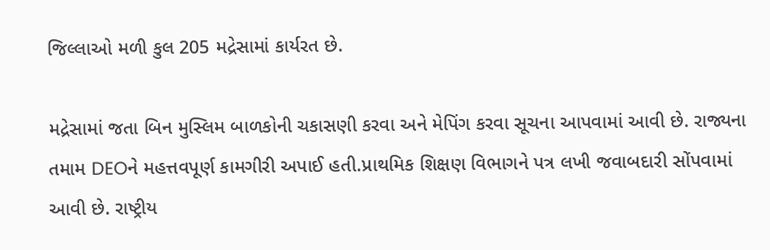જિલ્લાઓ મળી કુલ 205 મદ્રેસામાં કાર્યરત છે.

મદ્રેસામાં જતા બિન મુસ્લિમ બાળકોની ચકાસણી કરવા અને મેપિંગ કરવા સૂચના આપવામાં આવી છે. રાજ્યના તમામ DEOને મહત્તવપૂર્ણ કામગીરી અપાઈ હતી.પ્રાથમિક શિક્ષણ વિભાગને પત્ર લખી જવાબદારી સોંપવામાં આવી છે. રાષ્ટ્રીય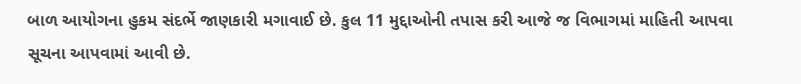બાળ આયોગના હુકમ સંદર્ભે જાણકારી મગાવાઈ છે. કુલ 11 મુદ્દાઓની તપાસ કરી આજે જ વિભાગમાં માહિતી આપવા સૂચના આપવામાં આવી છે.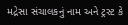મદ્રેસા સંચાલકનું નામ અને ટ્રસ્ટ કે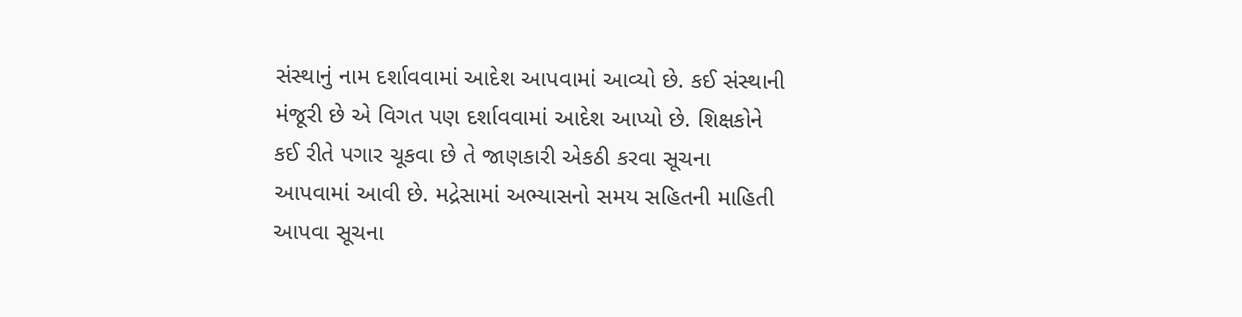સંસ્થાનું નામ દર્શાવવામાં આદેશ આપવામાં આવ્યો છે. કઈ સંસ્થાની મંજૂરી છે એ વિગત પણ દર્શાવવામાં આદેશ આપ્યો છે. શિક્ષકોને કઈ રીતે પગાર ચૂકવા છે તે જાણકારી એકઠી કરવા સૂચના આપવામાં આવી છે. મદ્રેસામાં અભ્યાસનો સમય સહિતની માહિતી આપવા સૂચના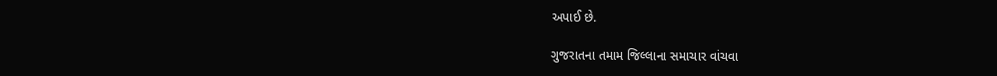અપાઈ છે.

ગુજરાતના તમામ જિલ્લાના સમાચાર વાંચવા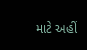માટે અહીં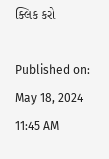ક્લિક કરો

Published on: May 18, 2024 11:45 AM